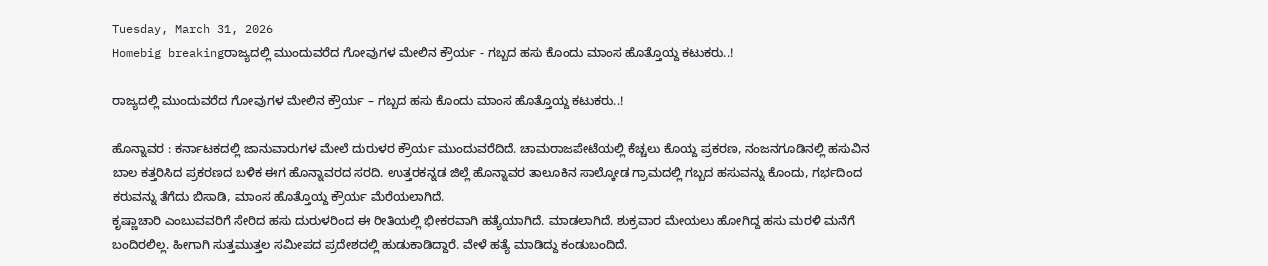Tuesday, March 31, 2026
Homebig breakingರಾಜ್ಯದಲ್ಲಿ ಮುಂದುವರೆದ ಗೋವುಗಳ ಮೇಲಿನ ಕ್ರೌರ್ಯ - ಗಬ್ಬದ ಹಸು ಕೊಂದು ಮಾಂಸ ಹೊತ್ತೊಯ್ದ ಕಟುಕರು..!

ರಾಜ್ಯದಲ್ಲಿ ಮುಂದುವರೆದ ಗೋವುಗಳ ಮೇಲಿನ ಕ್ರೌರ್ಯ – ಗಬ್ಬದ ಹಸು ಕೊಂದು ಮಾಂಸ ಹೊತ್ತೊಯ್ದ ಕಟುಕರು..!

ಹೊನ್ನಾವರ : ಕರ್ನಾಟಕದಲ್ಲಿ ಜಾನುವಾರುಗಳ ಮೇಲೆ ದುರುಳರ ಕ್ರೌರ್ಯ ಮುಂದುವರೆದಿದೆ. ಚಾಮರಾಜಪೇಟೆಯಲ್ಲಿ ಕೆಚ್ಚಲು ಕೊಯ್ದ ಪ್ರಕರಣ, ನಂಜನಗೂಡಿನಲ್ಲಿ ಹಸುವಿನ ಬಾಲ ಕತ್ತರಿಸಿದ ಪ್ರಕರಣದ ಬಳಿಕ ಈಗ ಹೊನ್ನಾವರದ ಸರದಿ. ಉತ್ತರಕನ್ನಡ ಜಿಲ್ಲೆ ಹೊನ್ನಾವರ ತಾಲೂಕಿನ ಸಾಲ್ಕೋಡ ಗ್ರಾಮದಲ್ಲಿ ಗಬ್ಬದ ಹಸುವನ್ನು ಕೊಂದು, ಗರ್ಭದಿಂದ ಕರುವನ್ನು ತೆಗೆದು ಬಿಸಾಡಿ, ಮಾಂಸ ಹೊತ್ತೊಯ್ದ ಕ್ರೌರ್ಯ ಮೆರೆಯಲಾಗಿದೆ.
ಕೃಷ್ಣಾಚಾರಿ ಎಂಬುವವರಿಗೆ ಸೇರಿದ ಹಸು ದುರುಳರಿಂದ ಈ ರೀತಿಯಲ್ಲಿ ಭೀಕರವಾಗಿ ಹತ್ಯೆಯಾಗಿದೆ. ಮಾಡಲಾಗಿದೆ. ಶುಕ್ರವಾರ ಮೇಯಲು ಹೋಗಿದ್ದ ಹಸು ಮರಳಿ ಮನೆಗೆ ಬಂದಿರಲಿಲ್ಲ. ಹೀಗಾಗಿ ಸುತ್ತಮುತ್ತಲ ಸಮೀಪದ ಪ್ರದೇಶದಲ್ಲಿ ಹುಡುಕಾಡಿದ್ದಾರೆ. ವೇಳೆ ಹತ್ಯೆ ಮಾಡಿದ್ದು ಕಂಡುಬಂದಿದೆ.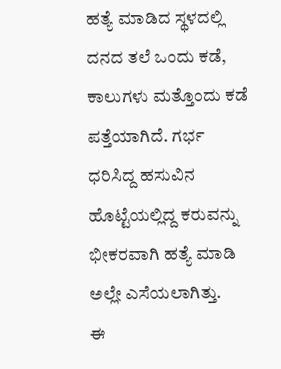ಹತ್ಯೆ ಮಾಡಿದ ಸ್ಥಳದಲ್ಲಿ ದನದ ತಲೆ ಒಂದು ಕಡೆ, ಕಾಲುಗಳು ಮತ್ತೊಂದು ಕಡೆ ಪತ್ತೆಯಾಗಿದೆ. ಗರ್ಭ ಧರಿಸಿದ್ದ ಹಸುವಿನ ಹೊಟ್ಟೆಯಲ್ಲಿದ್ದ ಕರುವನ್ನು ಭೀಕರವಾಗಿ ಹತ್ಯೆ ಮಾಡಿ ಅಲ್ಲೇ ಎಸೆಯಲಾಗಿತ್ತು.
ಈ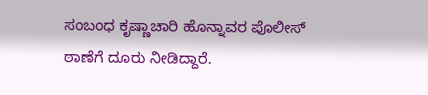ಸಂಬಂಧ ಕೃಷ್ಣಾಚಾರಿ ಹೊನ್ನಾವರ ಪೊಲೀಸ್‌ ಠಾಣೆಗೆ ದೂರು ನೀಡಿದ್ದಾರೆ.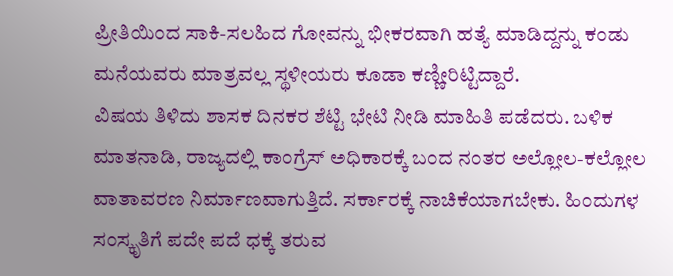ಪ್ರೀತಿಯಿಂದ ಸಾಕಿ-ಸಲಹಿದ ಗೋವನ್ನು ಭೀಕರವಾಗಿ ಹತ್ಯೆ ಮಾಡಿದ್ದನ್ನು ಕಂಡು ಮನೆಯವರು ಮಾತ್ರವಲ್ಲ ಸ್ಥಳೀಯರು ಕೂಡಾ ಕಣ್ಣೀರಿಟ್ಟಿದ್ದಾರೆ.
ವಿಷಯ ತಿಳಿದು ಶಾಸಕ ದಿನಕರ ಶೆಟ್ಟಿ ಭೇಟಿ ನೀಡಿ ಮಾಹಿತಿ ಪಡೆದರು. ಬಳಿಕ ಮಾತನಾಡಿ, ರಾಜ್ಯದಲ್ಲಿ ಕಾಂಗ್ರೆಸ್‌ ಅಧಿಕಾರಕ್ಕೆ ಬಂದ ನಂತರ ಅಲ್ಲೋಲ-ಕಲ್ಲೋಲ ವಾತಾವರಣ ನಿರ್ಮಾಣವಾಗುತ್ತಿದೆ. ಸರ್ಕಾರಕ್ಕೆ ನಾಚಿಕೆಯಾಗಬೇಕು. ಹಿಂದುಗಳ ಸಂಸ್ಕೃತಿಗೆ ಪದೇ ಪದೆ ಧಕ್ಕೆ ತರುವ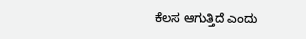ಕೆಲಸ ಆಗುತ್ತಿದೆ ಎಂದು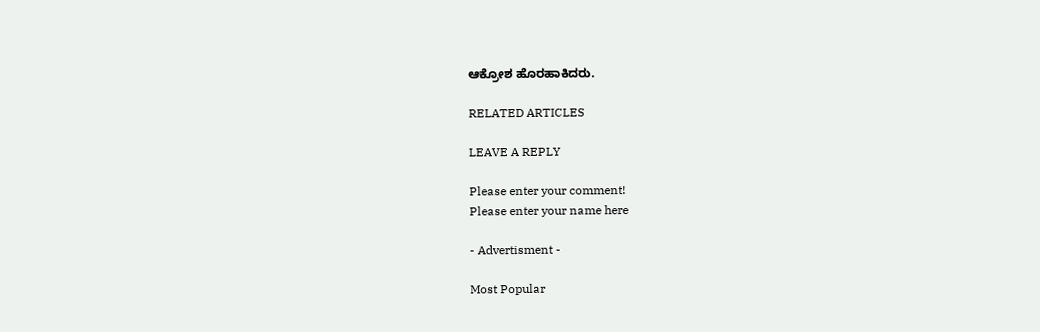ಆಕ್ರೋಶ ಹೊರಹಾಕಿದರು.

RELATED ARTICLES

LEAVE A REPLY

Please enter your comment!
Please enter your name here

- Advertisment -

Most Popular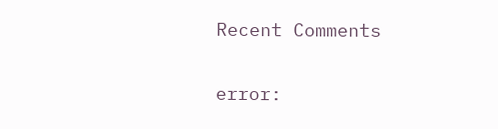Recent Comments

error: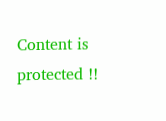Content is protected !!